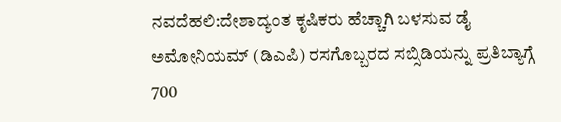ನವದೆಹಲಿ:ದೇಶಾದ್ಯಂತ ಕೃಷಿಕರು ಹೆಚ್ಚಾಗಿ ಬಳಸುವ ಡೈ ಅಮೋನಿಯಮ್ (ಡಿಎಪಿ) ರಸಗೊಬ್ಬರದ ಸಬ್ಸಿಡಿಯನ್ನು ಪ್ರತಿಬ್ಯಾಗ್ಗೆ 700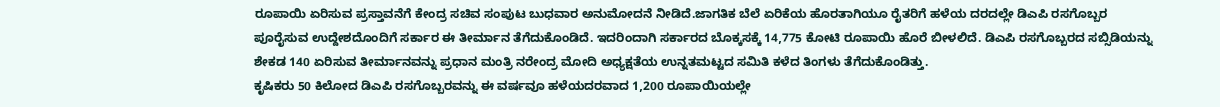ರೂಪಾಯಿ ಏರಿಸುವ ಪ್ರಸ್ತಾವನೆಗೆ ಕೇಂದ್ರ ಸಚಿವ ಸಂಪುಟ ಬುಧವಾರ ಅನುಮೋದನೆ ನೀಡಿದೆ.ಜಾಗತಿಕ ಬೆಲೆ ಏರಿಕೆಯ ಹೊರತಾಗಿಯೂ ರೈತರಿಗೆ ಹಳೆಯ ದರದಲ್ಲೇ ಡಿಎಪಿ ರಸಗೊಬ್ಬರ ಪೂರೈಸುವ ಉದ್ದೇಶದೊಂದಿಗೆ ಸರ್ಕಾರ ಈ ತೀರ್ಮಾನ ತೆಗೆದುಕೊಂಡಿದೆ. ಇದರಿಂದಾಗಿ ಸರ್ಕಾರದ ಬೊಕ್ಕಸಕ್ಕೆ 14,775 ಕೋಟಿ ರೂಪಾಯಿ ಹೊರೆ ಬೀಳಲಿದೆ. ಡಿಎಪಿ ರಸಗೊಬ್ಬರದ ಸಬ್ಸಿಡಿಯನ್ನು ಶೇಕಡ 140 ಏರಿಸುವ ತೀರ್ಮಾನವನ್ನು ಪ್ರಧಾನ ಮಂತ್ರಿ ನರೇಂದ್ರ ಮೋದಿ ಅಧ್ಯಕ್ಷತೆಯ ಉನ್ನತಮಟ್ಟದ ಸಮಿತಿ ಕಳೆದ ತಿಂಗಳು ತೆಗೆದುಕೊಂಡಿತ್ತು.
ಕೃಷಿಕರು 50 ಕಿಲೋದ ಡಿಎಪಿ ರಸಗೊಬ್ಬರವನ್ನು ಈ ವರ್ಷವೂ ಹಳೆಯದರವಾದ 1,200 ರೂಪಾಯಿಯಲ್ಲೇ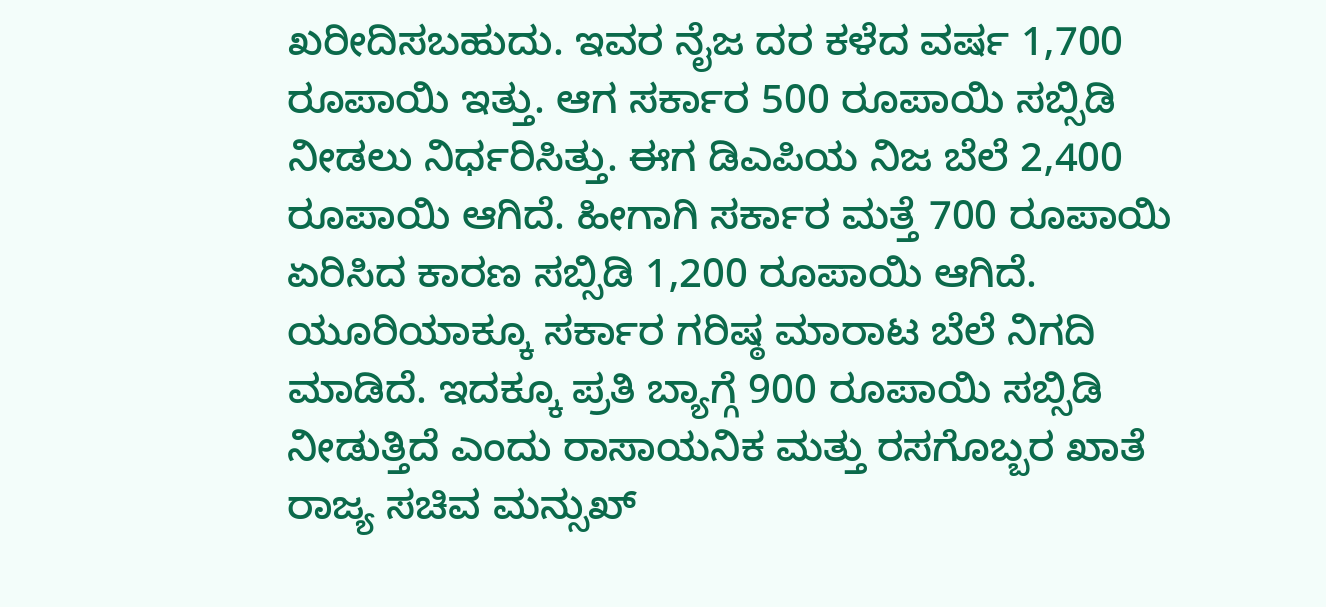ಖರೀದಿಸಬಹುದು. ಇವರ ನೈಜ ದರ ಕಳೆದ ವರ್ಷ 1,700 ರೂಪಾಯಿ ಇತ್ತು. ಆಗ ಸರ್ಕಾರ 500 ರೂಪಾಯಿ ಸಬ್ಸಿಡಿ ನೀಡಲು ನಿರ್ಧರಿಸಿತ್ತು. ಈಗ ಡಿಎಪಿಯ ನಿಜ ಬೆಲೆ 2,400 ರೂಪಾಯಿ ಆಗಿದೆ. ಹೀಗಾಗಿ ಸರ್ಕಾರ ಮತ್ತೆ 700 ರೂಪಾಯಿ ಏರಿಸಿದ ಕಾರಣ ಸಬ್ಸಿಡಿ 1,200 ರೂಪಾಯಿ ಆಗಿದೆ. ಯೂರಿಯಾಕ್ಕೂ ಸರ್ಕಾರ ಗರಿಷ್ಠ ಮಾರಾಟ ಬೆಲೆ ನಿಗದಿ ಮಾಡಿದೆ. ಇದಕ್ಕೂ ಪ್ರತಿ ಬ್ಯಾಗ್ಗೆ 900 ರೂಪಾಯಿ ಸಬ್ಸಿಡಿ ನೀಡುತ್ತಿದೆ ಎಂದು ರಾಸಾಯನಿಕ ಮತ್ತು ರಸಗೊಬ್ಬರ ಖಾತೆ ರಾಜ್ಯ ಸಚಿವ ಮನ್ಸುಖ್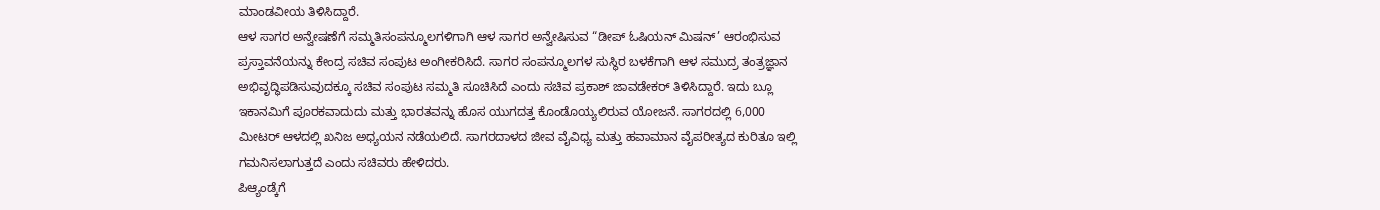ಮಾಂಡವೀಯ ತಿಳಿಸಿದ್ದಾರೆ.
ಆಳ ಸಾಗರ ಅನ್ವೇಷಣೆಗೆ ಸಮ್ಮತಿಸಂಪನ್ಮೂಲಗಳಿಗಾಗಿ ಆಳ ಸಾಗರ ಅನ್ವೇಷಿಸುವ “ಡೀಪ್ ಓಷಿಯನ್ ಮಿಷನ್’ ಆರಂಭಿಸುವ ಪ್ರಸ್ತಾವನೆಯನ್ನು ಕೇಂದ್ರ ಸಚಿವ ಸಂಪುಟ ಅಂಗೀಕರಿಸಿದೆ. ಸಾಗರ ಸಂಪನ್ಮೂಲಗಳ ಸುಸ್ಥಿರ ಬಳಕೆಗಾಗಿ ಆಳ ಸಮುದ್ರ ತಂತ್ರಜ್ಞಾನ ಅಭಿವೃದ್ಧಿಪಡಿಸುವುದಕ್ಕೂ ಸಚಿವ ಸಂಪುಟ ಸಮ್ಮತಿ ಸೂಚಿಸಿದೆ ಎಂದು ಸಚಿವ ಪ್ರಕಾಶ್ ಜಾವಡೇಕರ್ ತಿಳಿಸಿದ್ದಾರೆ. ಇದು ಬ್ಲೂ ಇಕಾನಮಿಗೆ ಪೂರಕವಾದುದು ಮತ್ತು ಭಾರತವನ್ನು ಹೊಸ ಯುಗದತ್ತ ಕೊಂಡೊಯ್ಯಲಿರುವ ಯೋಜನೆ. ಸಾಗರದಲ್ಲಿ 6,000 ಮೀಟರ್ ಆಳದಲ್ಲಿ ಖನಿಜ ಅಧ್ಯಯನ ನಡೆಯಲಿದೆ. ಸಾಗರದಾಳದ ಜೀವ ವೈವಿಧ್ಯ ಮತ್ತು ಹವಾಮಾನ ವೈಪರೀತ್ಯದ ಕುರಿತೂ ಇಲ್ಲಿ ಗಮನಿಸಲಾಗುತ್ತದೆ ಎಂದು ಸಚಿವರು ಹೇಳಿದರು.
ಪಿಆ್ಯಂಡ್ಕೆಗೆ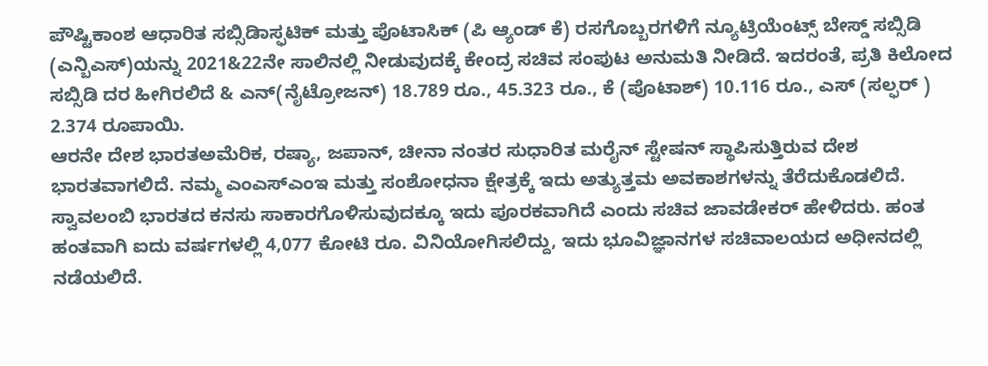ಪೌಷ್ಟಿಕಾಂಶ ಆಧಾರಿತ ಸಬ್ಸಿಡಿಾಸ್ಫಟಿಕ್ ಮತ್ತು ಪೊಟಾಸಿಕ್ (ಪಿ ಆ್ಯಂಡ್ ಕೆ) ರಸಗೊಬ್ಬರಗಳಿಗೆ ನ್ಯೂಟ್ರಿಯೆಂಟ್ಸ್ ಬೇಸ್ಡ್ ಸಬ್ಸಿಡಿ (ಎನ್ಬಿಎಸ್)ಯನ್ನು 2021&22ನೇ ಸಾಲಿನಲ್ಲಿ ನೀಡುವುದಕ್ಕೆ ಕೇಂದ್ರ ಸಚಿವ ಸಂಪುಟ ಅನುಮತಿ ನೀಡಿದೆ. ಇದರಂತೆ, ಪ್ರತಿ ಕಿಲೋದ ಸಬ್ಸಿಡಿ ದರ ಹೀಗಿರಲಿದೆ & ಎನ್(ನೈಟ್ರೋಜನ್) 18.789 ರೂ., 45.323 ರೂ., ಕೆ (ಪೊಟಾಶ್) 10.116 ರೂ., ಎಸ್ (ಸಲ್ಫರ್ ) 2.374 ರೂಪಾಯಿ.
ಆರನೇ ದೇಶ ಭಾರತಅಮೆರಿಕ, ರಷ್ಯಾ, ಜಪಾನ್, ಚೀನಾ ನಂತರ ಸುಧಾರಿತ ಮರೈನ್ ಸ್ಟೇಷನ್ ಸ್ಥಾಪಿಸುತ್ತಿರುವ ದೇಶ ಭಾರತವಾಗಲಿದೆ. ನಮ್ಮ ಎಂಎಸ್ಎಂಇ ಮತ್ತು ಸಂಶೋಧನಾ ಕ್ಷೇತ್ರಕ್ಕೆ ಇದು ಅತ್ಯುತ್ತಮ ಅವಕಾಶಗಳನ್ನು ತೆರೆದುಕೊಡಲಿದೆ. ಸ್ವಾವಲಂಬಿ ಭಾರತದ ಕನಸು ಸಾಕಾರಗೊಳಿಸುವುದಕ್ಕೂ ಇದು ಪೂರಕವಾಗಿದೆ ಎಂದು ಸಚಿವ ಜಾವಡೇಕರ್ ಹೇಳಿದರು. ಹಂತ ಹಂತವಾಗಿ ಐದು ವರ್ಷಗಳಲ್ಲಿ 4,077 ಕೋಟಿ ರೂ. ವಿನಿಯೋಗಿಸಲಿದ್ದು, ಇದು ಭೂವಿಜ್ಞಾನಗಳ ಸಚಿವಾಲಯದ ಅಧೀನದಲ್ಲಿ ನಡೆಯಲಿದೆ.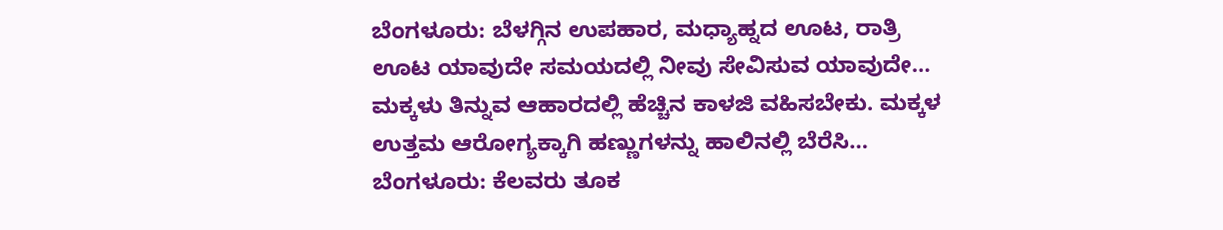ಬೆಂಗಳೂರು: ಬೆಳಗ್ಗಿನ ಉಪಹಾರ, ಮಧ್ಯಾಹ್ನದ ಊಟ, ರಾತ್ರಿ ಊಟ ಯಾವುದೇ ಸಮಯದಲ್ಲಿ ನೀವು ಸೇವಿಸುವ ಯಾವುದೇ…
ಮಕ್ಕಳು ತಿನ್ನುವ ಆಹಾರದಲ್ಲಿ ಹೆಚ್ಚಿನ ಕಾಳಜಿ ವಹಿಸಬೇಕು. ಮಕ್ಕಳ ಉತ್ತಮ ಆರೋಗ್ಯಕ್ಕಾಗಿ ಹಣ್ಣುಗಳನ್ನು ಹಾಲಿನಲ್ಲಿ ಬೆರೆಸಿ…
ಬೆಂಗಳೂರು: ಕೆಲವರು ತೂಕ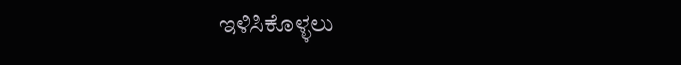ಇಳಿಸಿಕೊಳ್ಳಲು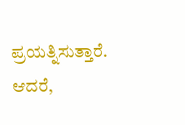ಪ್ರಯತ್ನಿಸುತ್ತಾರೆ. ಆದರೆ,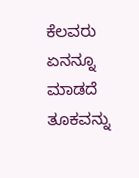ಕೆಲವರು ಏನನ್ನೂ ಮಾಡದೆ ತೂಕವನ್ನು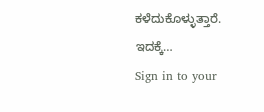ಕಳೆದುಕೊಳ್ಳುತ್ತಾರೆ. ಇದಕ್ಕೆ…
Sign in to your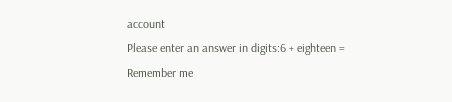account
Please enter an answer in digits:6 + eighteen =
Remember me